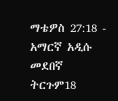ማቴዎስ 27:18 - አማርኛ አዲሱ መደበኛ ትርጉም18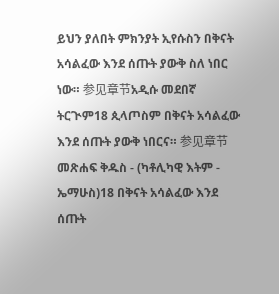ይህን ያለበት ምክንያት ኢየሱስን በቅናት አሳልፈው እንደ ሰጡት ያውቅ ስለ ነበር ነው። 参见章节አዲሱ መደበኛ ትርጒም18 ጲላጦስም በቅናት አሳልፈው እንደ ሰጡት ያውቅ ነበርና። 参见章节መጽሐፍ ቅዱስ - (ካቶሊካዊ እትም - ኤማሁስ)18 በቅናት አሳልፈው እንደ ሰጡት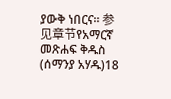ያውቅ ነበርና። 参见章节የአማርኛ መጽሐፍ ቅዱስ (ሰማንያ አሃዱ)18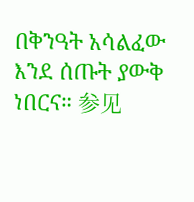በቅንዓት አሳልፈው እንደ ሰጡት ያውቅ ነበርና። 参见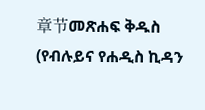章节መጽሐፍ ቅዱስ (የብሉይና የሐዲስ ኪዳን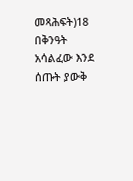መጻሕፍት)18 በቅንዓት አሳልፈው እንደ ሰጡት ያውቅ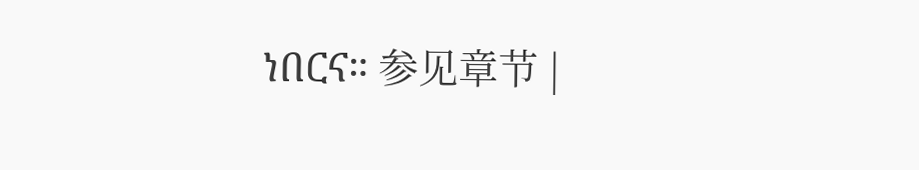ነበርና። 参见章节 |